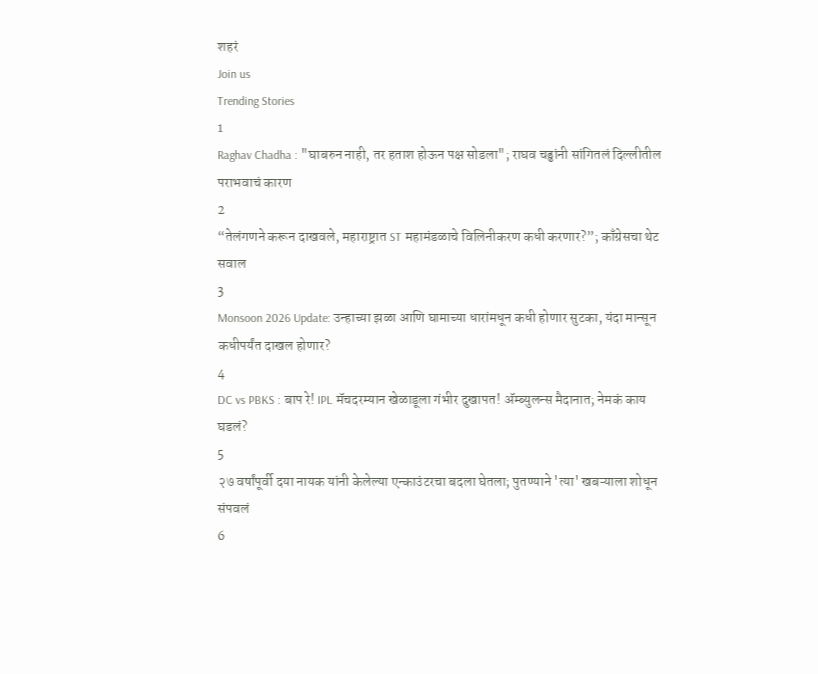शहरं
Join us
Trending Stories
1
Raghav Chadha : "घाबरुन नाही, तर हताश होऊन पक्ष सोडला"; राघव चड्ढांनी सांगितलं दिल्लीतील पराभवाचं कारण
2
“तेलंगणने करून दाखवले, महाराष्ट्रात ST महामंडळाचे विलिनीकरण कधी करणार?”; काँग्रेसचा थेट सवाल
3
Monsoon 2026 Update: उन्हाच्या झळा आणि घामाच्या धारांमधून कधी होणार सुटका, यंदा मान्सून कधीपर्यंत दाखल होणार?
4
DC vs PBKS : बाप रे! IPL मॅचदरम्यान खेळाडूला गंभीर दुखापत! ॲम्ब्युलन्स मैदानात; नेमकं काय घडलं?
5
२७ वर्षांपूर्वी दया नायक यांनी केलेल्या एन्काउंटरचा बदला घेतला; पुतण्याने 'त्या' खबऱ्याला शोधून संपवलं
6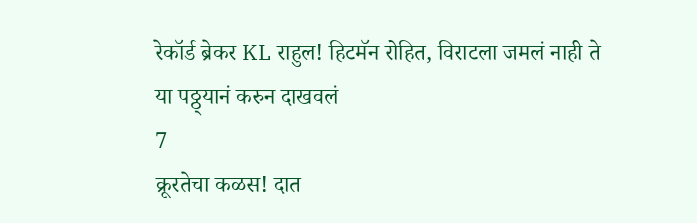रेकॉर्ड ब्रेकर KL राहुल! हिटमॅन रोहित, विराटला जमलं नाही ते या पठ्ठ्यानं करुन दाखवलं
7
क्रूरतेचा कळस! दात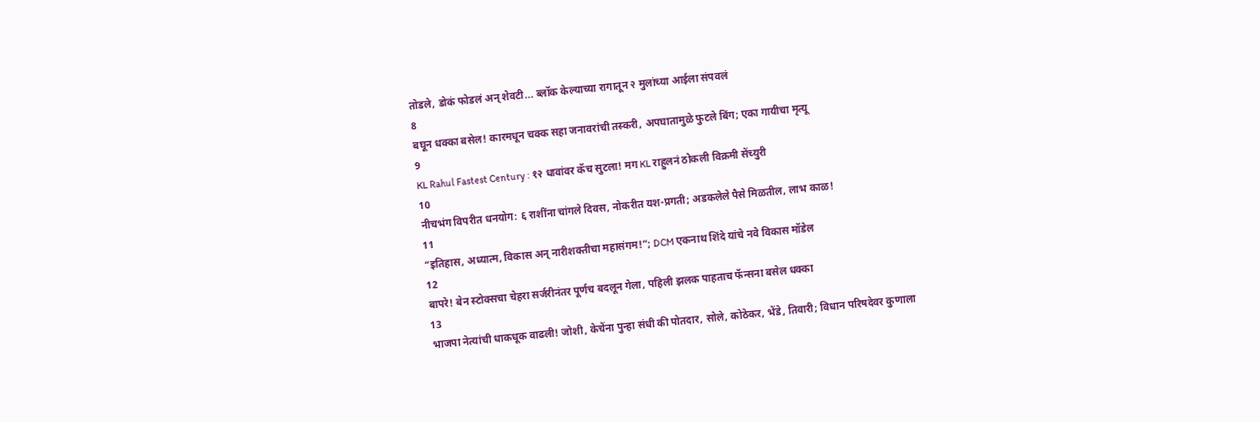तोडले, डोकं फोडलं अन् शेवटी... ब्लॉक केल्याच्या रागातून २ मुलांच्या आईला संपवलं
8
बघून धक्का बसेल! कारमधून चक्क सहा जनावरांची तस्करी, अपघातामुळे फुटले बिंग; एका गायीचा मृत्यू
9
KL Rahul Fastest Century : १२ धावांवर कॅच सुटला! मग KL राहुलनं ठोकली विक्रमी सेंच्युरी
10
नीचभंग विपरीत धनयोग: ६ राशींना चांगले दिवस, नोकरीत यश-प्रगती; अडकलेले पैसे मिळतील, लाभ काळ!
11
“इतिहास, अध्यात्म, विकास अन् नारीशक्तीचा महासंगम!”; DCM एकनाथ शिंदे यांचे नवे विकास मॉडेल
12
बापरे! बेन स्टोक्सचा चेहरा सर्जरीनंतर पूर्णच बदलून गेला, पहिली झलक पाहताच फॅन्सना बसेल धक्का
13
भाजपा नेत्यांची धाकधूक वाढली! जोशी, केचेंना पुन्हा संधी की पोतदार, सोले, कोठेकर, भेंडे, तिवारी; विधान परिषदेवर कुणाला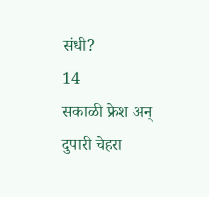संधी?
14
सकाळी फ्रेश अन् दुपारी चेहरा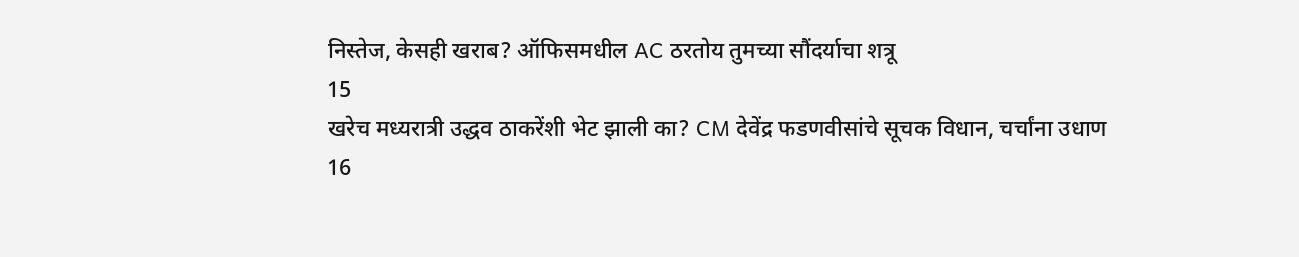निस्तेज, केसही खराब? ऑफिसमधील AC ठरतोय तुमच्या सौंदर्याचा शत्रू
15
खरेच मध्यरात्री उद्धव ठाकरेंशी भेट झाली का? CM देवेंद्र फडणवीसांचे सूचक विधान, चर्चांना उधाण
16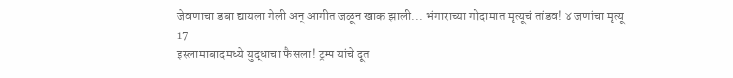जेवणाचा डबा द्यायला गेली अन् आगीत जळून खाक झाली... भंगाराच्या गोदामात मृत्यूचं तांडव! ४ जणांचा मृत्यू
17
इस्लामाबादमध्ये युद्धाचा फैसला! ट्रम्प यांचे दूत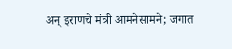अन् इराणचे मंत्री आमनेसामने; जगात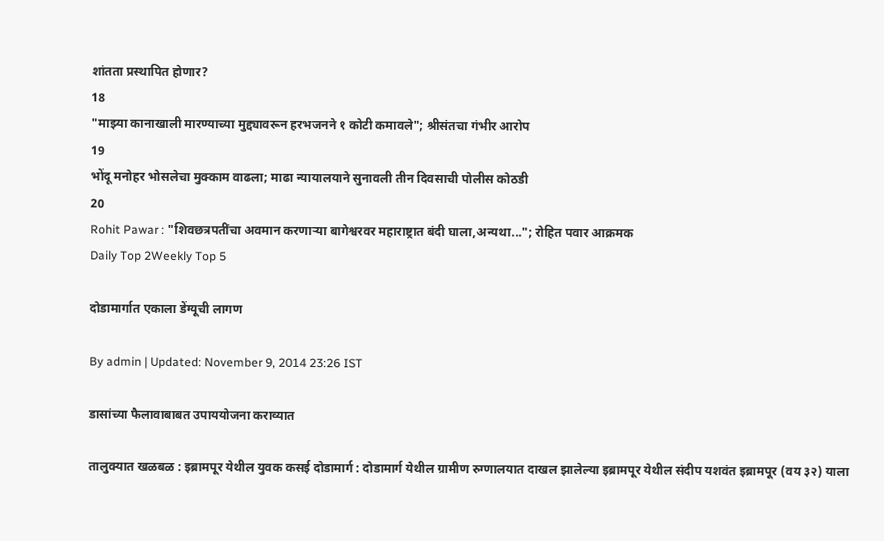शांतता प्रस्थापित होणार?
18
"माझ्या कानाखाली मारण्याच्या मुद्द्यावरून हरभजनने १ कोटी कमावले"; श्रीसंतचा गंभीर आरोप
19
भोंदू मनोहर भोसलेचा मुक्काम वाढला; माढा न्यायालयाने सुनावली तीन दिवसाची पोलीस कोठडी
20
Rohit Pawar : "शिवछत्रपतींचा अवमान करणाऱ्या बागेश्वरवर महाराष्ट्रात बंदी घाला,अन्यथा..."; रोहित पवार आक्रमक
Daily Top 2Weekly Top 5

दोडामार्गात एकाला डेंग्यूची लागण

By admin | Updated: November 9, 2014 23:26 IST

डासांच्या फैलावाबाबत उपाययोजना कराव्यात

तालुक्यात खळबळ : इब्रामपूर येथील युवक कसई दोडामार्ग : दोडामार्ग येथील ग्रामीण रुग्णालयात दाखल झालेल्या इब्रामपूर येथील संदीप यशवंत इब्रामपूर (वय ३२) याला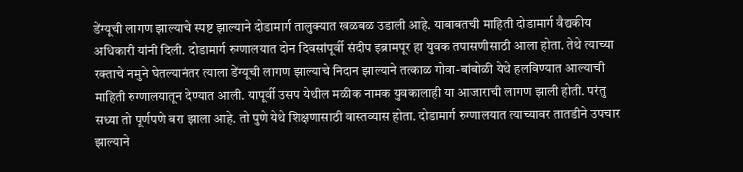डेंग्यूची लागण झाल्याचे स्पष्ट झाल्याने दोडामार्ग तालुक्यात खळबळ उडाली आहे. याबाबतची माहिती दोडामार्ग वैद्यकीय अधिकारी यांनी दिली. दोडामार्ग रुग्णालयात दोन दिवसांपूर्वी संदीप इब्रामपूर हा युवक तपासणीसाठी आला होता. तेथे त्याच्या रक्ताचे नमुने घेतल्यानंतर त्याला डेंग्यूची लागण झाल्याचे निदान झाल्याने तत्काळ गोवा-बांबोळी येथे हलविण्यात आल्याची माहिती रुग्णालयातून देण्यात आली. यापूर्वी उसप येथील मळीक नामक युवकालाही या आजाराची लागण झाली होती. परंतु सध्या तो पूर्णपणे बरा झाला आहे. तो पुणे येथे शिक्षणासाठी वास्तव्यास होता. दोडामार्ग रुग्णालयात त्याच्यावर तातडीने उपचार झाल्याने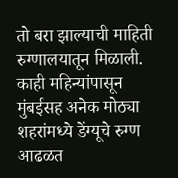तो बरा झाल्याची माहिती रुग्णालयातून मिळाली. काही महिन्यांपासून मुंबईसह अनेक मोठ्या शहरांमध्ये डेंग्यूचे रुग्ण आढळत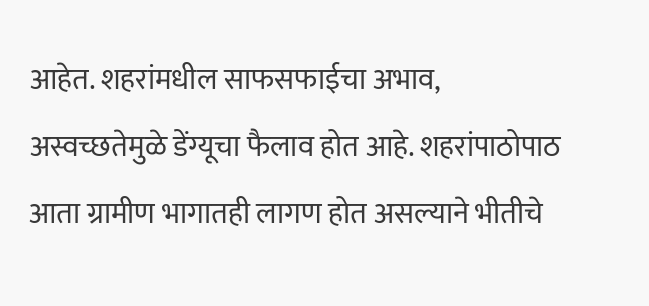आहेत. शहरांमधील साफसफाईचा अभाव, अस्वच्छतेमुळे डेंग्यूचा फैलाव होत आहे. शहरांपाठोपाठ आता ग्रामीण भागातही लागण होत असल्याने भीतीचे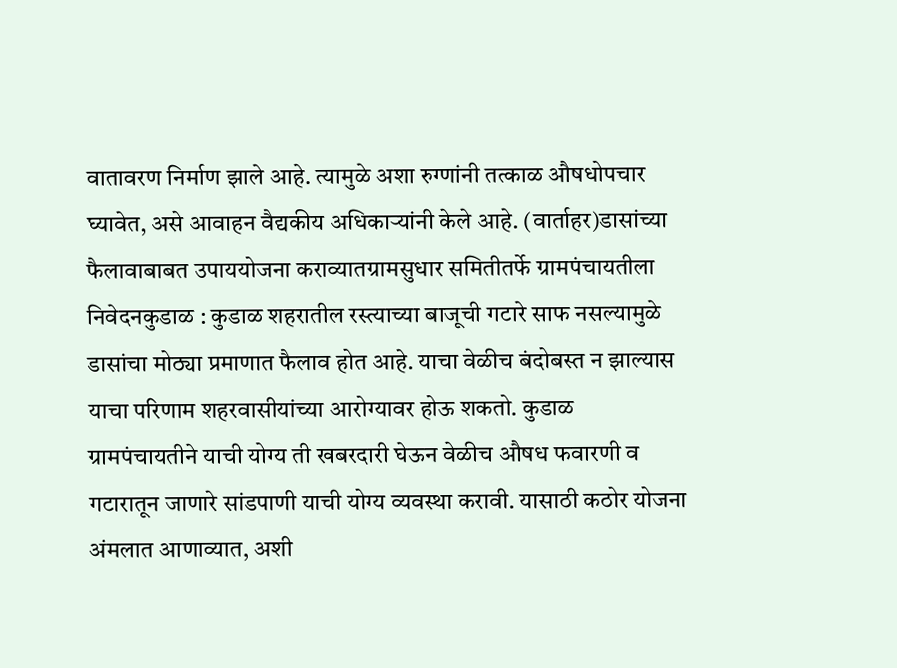वातावरण निर्माण झाले आहे. त्यामुळे अशा रुग्णांनी तत्काळ औषधोपचार घ्यावेत, असे आवाहन वैद्यकीय अधिकाऱ्यांनी केले आहे. (वार्ताहर)डासांच्या फैलावाबाबत उपाययोजना कराव्यातग्रामसुधार समितीतर्फे ग्रामपंचायतीला निवेदनकुडाळ : कुडाळ शहरातील रस्त्याच्या बाजूची गटारे साफ नसल्यामुळे डासांचा मोठ्या प्रमाणात फैलाव होत आहे. याचा वेळीच बंदोबस्त न झाल्यास याचा परिणाम शहरवासीयांच्या आरोग्यावर होऊ शकतो. कुडाळ ग्रामपंचायतीने याची योग्य ती खबरदारी घेऊन वेळीच औषध फवारणी व गटारातून जाणारे सांडपाणी याची योग्य व्यवस्था करावी. यासाठी कठोर योजना अंमलात आणाव्यात, अशी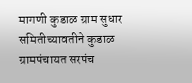मागणी कुडाळ ग्राम सुधार समितीच्यावतीने कुडाळ ग्रामपंचायत सरपंच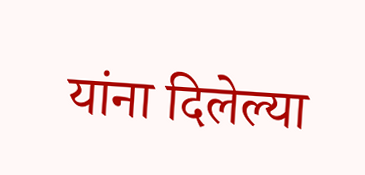यांना दिलेल्या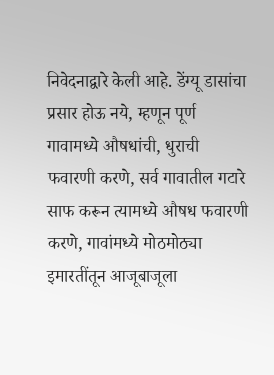निवेदनाद्वारे केली आहे. डेंग्यू डासांचा प्रसार होऊ नये, म्हणून पूर्ण गावामध्ये औषधांची, धुराची फवारणी करणे, सर्व गावातील गटारे साफ करून त्यामध्ये औषध फवारणी करणे, गावांमध्ये मोठमोठ्या इमारतींतून आजूबाजूला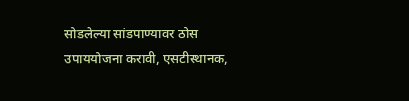सोडलेल्या सांडपाण्यावर ठोस उपाययोजना करावी, एसटीस्थानक,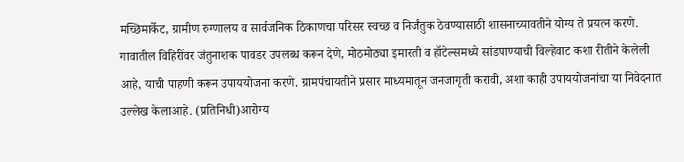मच्छिमार्केट, ग्रामीण रुग्णालय व सार्वजनिक ठिकाणचा परिसर स्वच्छ व निर्जंतुक ठेवण्यासाठी शासनाच्यावतीने योग्य ते प्रयत्न करणे. गावातील विहिरींवर जंतुनाशक पावडर उपलब्ध करून देणे, मोठमोठ्या इमारती व हॉटेल्समध्ये सांडपाण्याची विल्हेवाट कशा रीतीने केलेली आहे, याची पाहणी करून उपाययोजना करणे. ग्रामपंचायतीने प्रसार माध्यमातून जनजागृती करावी, अशा काही उपाययोजनांचा या निवेदनात उल्लेख केलाआहे. (प्रतिनिधी)आरोग्य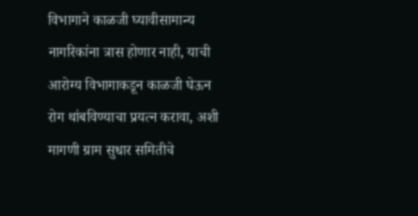विभागाने काळजी घ्यावीसामान्य नागरिकांना त्रास होणार नाही, याची आरोग्य विभागाकडून काळजी घेऊन रोग थांबविण्याचा प्रयत्न करावा, अशी मागणी ग्राम सुधार समितीचे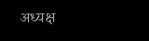अध्यक्ष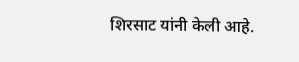शिरसाट यांनी केली आहे.